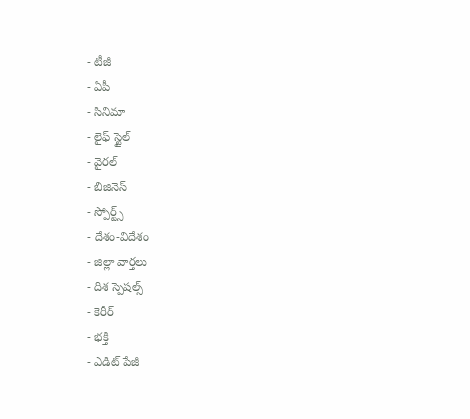- టీజీ
- ఏపీ
- సినిమా
- లైఫ్ స్టైల్
- వైరల్
- బిజినెస్
- స్పోర్ట్స్
- దేశం-విదేశం
- జిల్లా వార్తలు
- దిశ స్పెషల్స్
- కెరీర్
- భక్తి
- ఎడిట్ పేజీ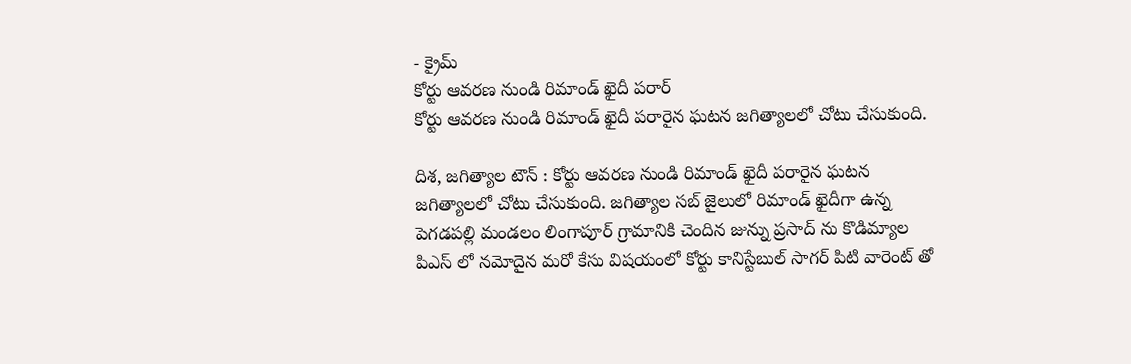- క్రైమ్
కోర్టు ఆవరణ నుండి రిమాండ్ ఖైదీ పరార్
కోర్టు ఆవరణ నుండి రిమాండ్ ఖైదీ పరారైన ఘటన జగిత్యాలలో చోటు చేసుకుంది.

దిశ, జగిత్యాల టౌన్ : కోర్టు ఆవరణ నుండి రిమాండ్ ఖైదీ పరారైన ఘటన జగిత్యాలలో చోటు చేసుకుంది. జగిత్యాల సబ్ జైలులో రిమాండ్ ఖైదీగా ఉన్న పెగడపల్లి మండలం లింగాపూర్ గ్రామానికి చెందిన జున్ను ప్రసాద్ ను కొడిమ్యాల పిఎస్ లో నమోదైన మరో కేసు విషయంలో కోర్టు కానిస్టేబుల్ సాగర్ పిటి వారెంట్ తో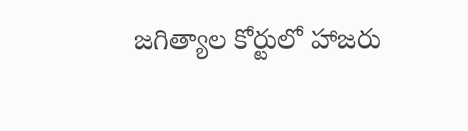జగిత్యాల కోర్టులో హాజరు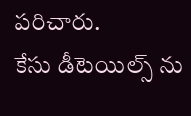పరిచారు.
కేసు డీటెయిల్స్ ను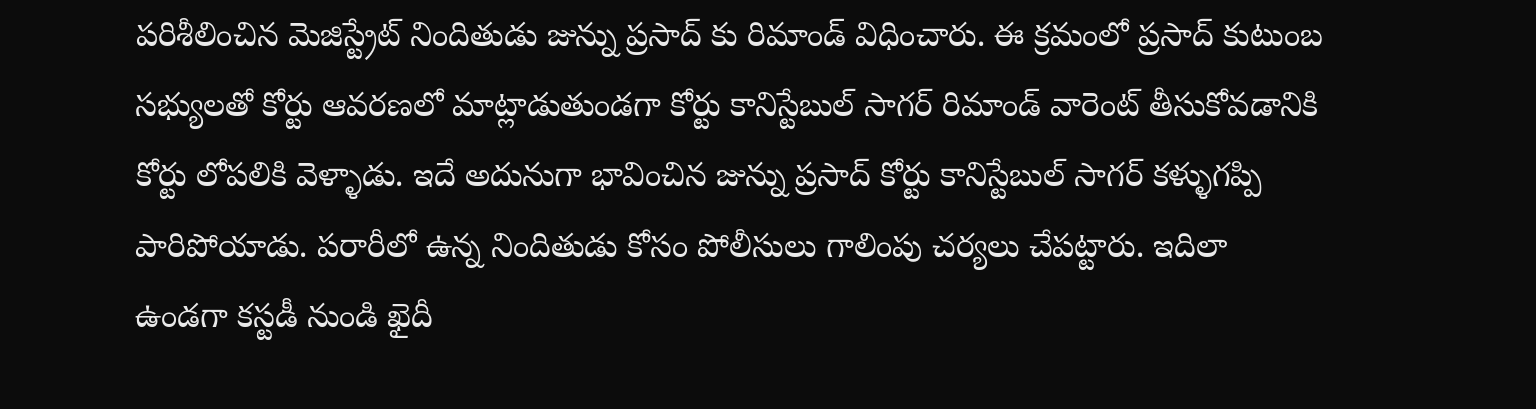పరిశీలించిన మెజిస్ట్రేట్ నిందితుడు జున్ను ప్రసాద్ కు రిమాండ్ విధించారు. ఈ క్రమంలో ప్రసాద్ కుటుంబ సభ్యులతో కోర్టు ఆవరణలో మాట్లాడుతుండగా కోర్టు కానిస్టేబుల్ సాగర్ రిమాండ్ వారెంట్ తీసుకోవడానికి కోర్టు లోపలికి వెళ్ళాడు. ఇదే అదునుగా భావించిన జున్ను ప్రసాద్ కోర్టు కానిస్టేబుల్ సాగర్ కళ్ళుగప్పి పారిపోయాడు. పరారీలో ఉన్న నిందితుడు కోసం పోలీసులు గాలింపు చర్యలు చేపట్టారు. ఇదిలా ఉండగా కస్టడీ నుండి ఖైదీ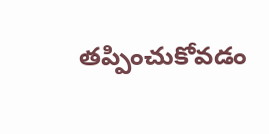తప్పించుకోవడం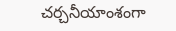చర్చనీయాంశంగా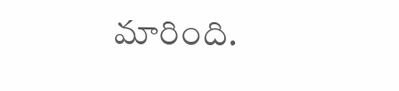మారింది.